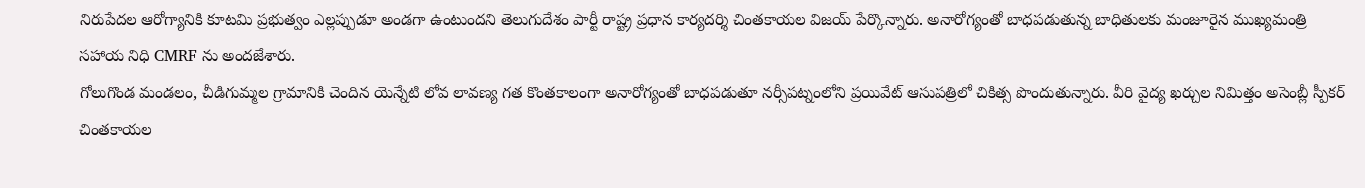నిరుపేదల ఆరోగ్యానికి కూటమి ప్రభుత్వం ఎల్లప్పుడూ అండగా ఉంటుందని తెలుగుదేశం పార్టీ రాష్ట్ర ప్రధాన కార్యదర్శి చింతకాయల విజయ్ పేర్కొన్నారు. అనారోగ్యంతో బాధపడుతున్న బాధితులకు మంజూరైన ముఖ్యమంత్రి సహాయ నిధి CMRF ను అందజేశారు.
గోలుగొండ మండలం, చీడిగుమ్మల గ్రామానికి చెందిన యెన్నేటి లోవ లావణ్య గత కొంతకాలంగా అనారోగ్యంతో బాధపడుతూ నర్సీపట్నంలోని ప్రయివేట్ ఆసుపత్రిలో చికిత్స పొందుతున్నారు. వీరి వైద్య ఖర్చుల నిమిత్తం అసెంబ్లీ స్పీకర్ చింతకాయల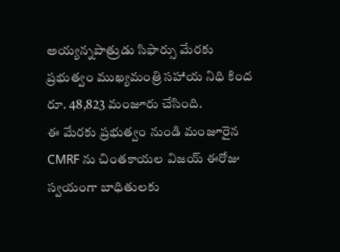అయ్యన్నపాత్రుడు సిఫార్సు మేరకు ప్రభుత్వం ముఖ్యమంత్రి సహాయ నిధి కింద రూ. 48,823 మంజూరు చేసింది.
ఈ మేరకు ప్రభుత్వం నుండి మంజూరైన CMRF ను చింతకాయల విజయ్ ఈరోజు స్వయంగా బాధితులకు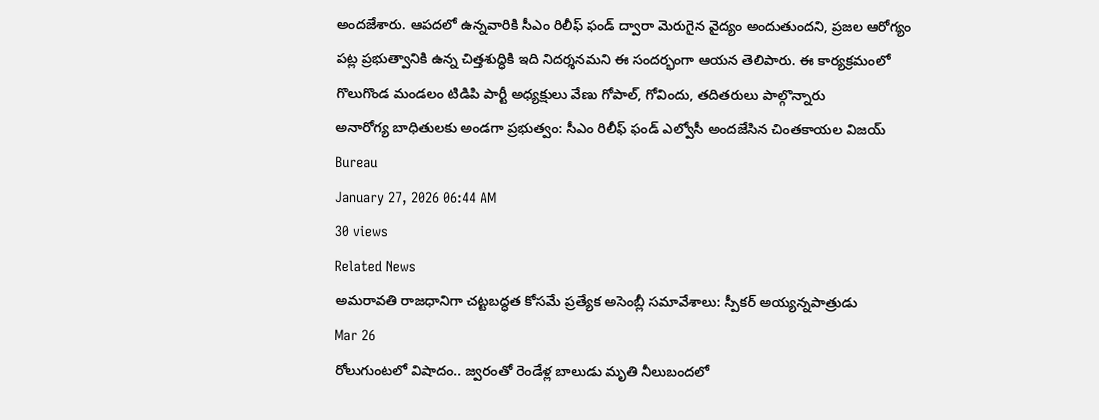అందజేశారు. ఆపదలో ఉన్నవారికి సీఎం రిలీఫ్ ఫండ్ ద్వారా మెరుగైన వైద్యం అందుతుందని, ప్రజల ఆరోగ్యం పట్ల ప్రభుత్వానికి ఉన్న చిత్తశుద్ధికి ఇది నిదర్శనమని ఈ సందర్భంగా ఆయన తెలిపారు. ఈ కార్యక్రమంలో గొలుగొండ మండలం టిడిపి పార్టీ అధ్యక్షులు వేణు గోపాల్, గోవిందు, తదితరులు పాల్గొన్నారు
అనారోగ్య బాధితులకు అండగా ప్రభుత్వం: సీఎం రిలీఫ్ ఫండ్ ఎల్వోసీ అందజేసిన చింతకాయల విజయ్
Bureau
January 27, 2026 06:44 AM
30 views
Related News
అమరావతి రాజధానిగా చట్టబద్ధత కోసమే ప్రత్యేక అసెంబ్లీ సమావేశాలు: స్పీకర్ అయ్యన్నపాత్రుడు
Mar 26
రోలుగుంటలో విషాదం.. జ్వరంతో రెండేళ్ల బాలుడు మృతి నీలుబందలో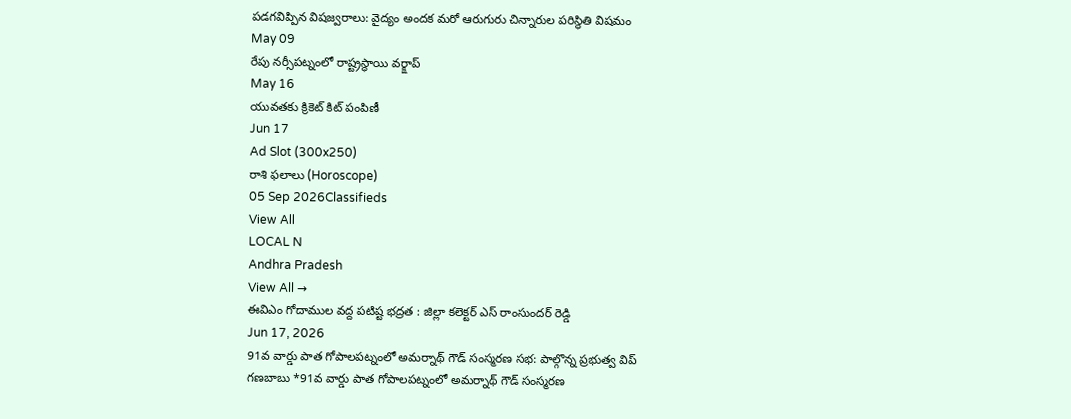పడగవిప్పిన విషజ్వరాలు: వైద్యం అందక మరో ఆరుగురు చిన్నారుల పరిస్థితి విషమం
May 09
రేపు నర్సీపట్నంలో రాష్ట్రస్థాయి వర్క్షాప్
May 16
యువతకు క్రికెట్ కిట్ పంపిణీ
Jun 17
Ad Slot (300x250)
రాశి ఫలాలు (Horoscope)
05 Sep 2026Classifieds
View All
LOCAL N
Andhra Pradesh
View All →
ఈవిఎం గోదాముల వద్ద పటిష్ట భద్రత : జిల్లా కలెక్టర్ ఎస్ రాంసుందర్ రెడ్డి
Jun 17, 2026
91వ వార్డు పాత గోపాలపట్నంలో అమర్నాథ్ గౌడ్ సంస్మరణ సభ: పాల్గొన్న ప్రభుత్వ విప్ గణబాబు *91వ వార్డు పాత గోపాలపట్నంలో అమర్నాథ్ గౌడ్ సంస్మరణ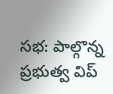సభ: పాల్గొన్న ప్రభుత్వ విప్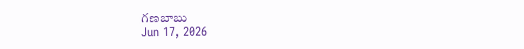గణబాబు
Jun 17, 2026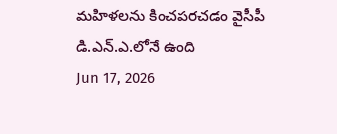మహిళలను కించపరచడం వైసీపీ డి.ఎన్.ఎ.లోనే ఉంది
Jun 17, 2026